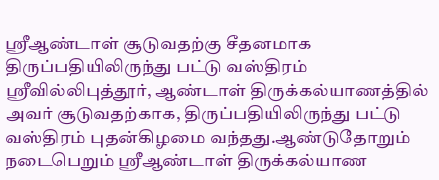ஸ்ரீஆண்டாள் சூடுவதற்கு சீதனமாக திருப்பதியிலிருந்து பட்டு வஸ்திரம்
ஸ்ரீவில்லிபுத்தூர், ஆண்டாள் திருக்கல்யாணத்தில் அவர் சூடுவதற்காக, திருப்பதியிலிருந்து பட்டு வஸ்திரம் புதன்கிழமை வந்தது.ஆண்டுதோறும் நடைபெறும் ஸ்ரீஆண்டாள் திருக்கல்யாண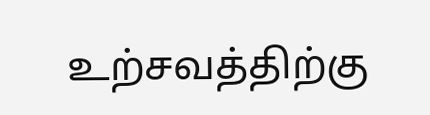உற்சவத்திற்கு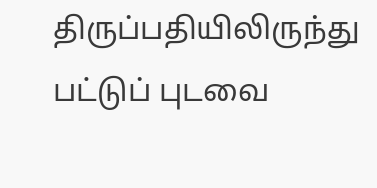திருப்பதியிலிருந்து பட்டுப் புடவை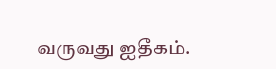வருவது ஐதீகம்.